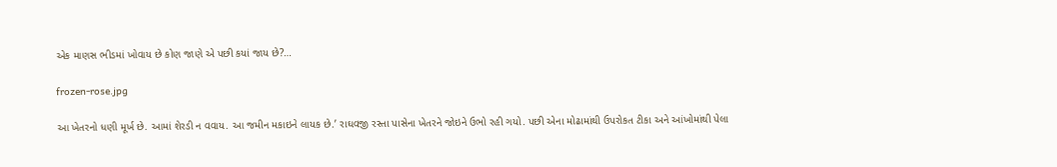એક માણસ ભીડમાં ખોવાય છે કોણ જાણે એ પછી કયાં જાય છે?…

frozen-rose.jpg

આ ખેતરનો ધણી મૂર્ખ છે. આમાં શેરડી ન વવાય. આ જમીન મકાઇને લાયક છે.’ રાઘવજી રસ્તા પાસેના ખેતરને જોઇને ઉભો રહી ગયો. પછી એના મોઢામાંથી ઉપરોકત ટીકા અને આંખોમાંથી પેલા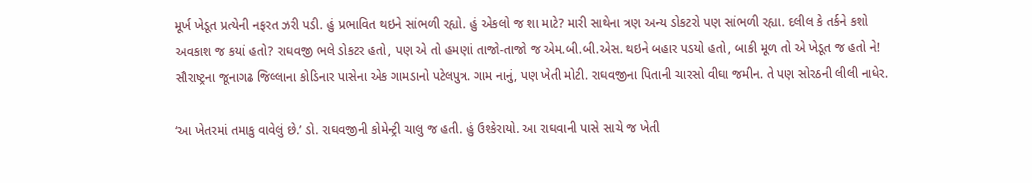મૂર્ખ ખેડૂત પ્રત્યેની નફરત ઝરી પડી. હું પ્રભાવિત થઇને સાંભળી રહ્યો. હું એકલો જ શા માટે? મારી સાથેના ત્રણ અન્ય ડોકટરો પણ સાંભળી રહ્યા. દલીલ કે તર્કને કશો અવકાશ જ કયાં હતો? રાઘવજી ભલે ડોકટર હતો, પણ એ તો હમણાં તાજો-તાજો જ એમ.બી.બી.એસ. થઇને બહાર પડયો હતો, બાકી મૂળ તો એ ખેડૂત જ હતો ને! સૌરાષ્ટ્રના જૂનાગઢ જિલ્લાના કોડિનાર પાસેના એક ગામડાનો પટેલપુત્ર. ગામ નાનું, પણ ખેતી મોટી. રાઘવજીના પિતાની ચારસો વીઘા જમીન. તે પણ સોરઠની લીલી નાધેર.

‘આ ખેતરમાં તમાકુ વાવેલું છે.’ ડો. રાઘવજીની કોમેન્ટ્રી ચાલુ જ હતી. હું ઉશ્કેરાયો. આ રાઘવાની પાસે સાચે જ ખેતી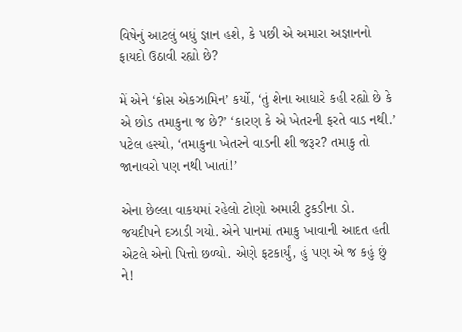વિષેનું આટલું બધું જ્ઞાન હશે, કે પછી એ અમારા અજ્ઞાનનો ફાયદો ઉઠાવી રહ્યો છે?

મેં એને ‘ક્રોસ એકઝામિન’ કર્યો, ‘તું શેના આધારે કહી રહ્યો છે કે એ છોડ તમાકુના જ છે?’ ‘કારણ કે એ ખેતરની ફરતે વાડ નથી.’ પટેલ હસ્યો, ‘તમાકુના ખેતરને વાડની શી જરૂર? તમાકુ તો જાનાવરો પણ નથી ખાતાં!’

એના છેલ્લા વાકયમાં રહેલો ટોણો અમારી ટુકડીના ડો. જયદીપને દઝાડી ગયો. એને પાનમાં તમાકુ ખાવાની આદત હતી એટલે એનો પિત્તો છળ્યો. એણે ફટકાર્યું, હું પણ એ જ કહું છું ને!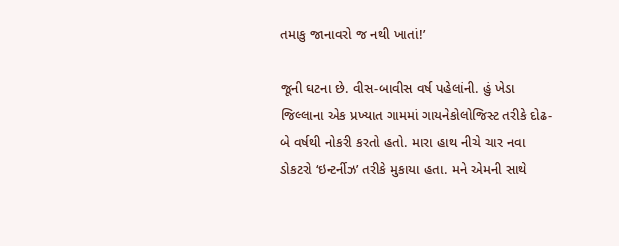તમાકુ જાનાવરો જ નથી ખાતાં!’

જૂની ઘટના છે. વીસ-બાવીસ વર્ષ પહેલાંની. હું ખેડા જિલ્લાના એક પ્રખ્યાત ગામમાં ગાયનેકોલોજિસ્ટ તરીકે દોઢ-બે વર્ષથી નોકરી કરતો હતો. મારા હાથ નીચે ચાર નવા ડોકટરો ‘ઇન્ટર્નીઝ’ તરીકે મુકાયા હતા. મને એમની સાથે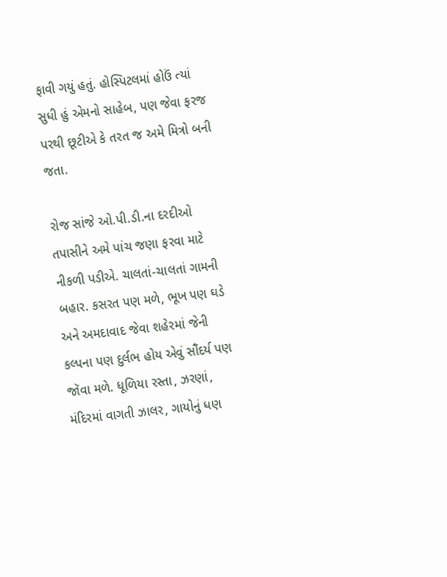ફાવી ગયું હતું. હોસ્પિટલમાં હોઉં ત્યાં સુધી હું એમનો સાહેબ, પણ જેવા ફરજ પરથી છૂટીએ કે તરત જ અમે મિત્રો બની જતા.

રોજ સાંજે ઓ.પી.ડી.ના દરદીઓ તપાસીને અમે પાંચ જણા ફરવા માટે નીકળી પડીએ. ચાલતાં-ચાલતાં ગામની બહાર. કસરત પણ મળે, ભૂખ પણ ઘડે અને અમદાવાદ જેવા શહેરમાં જેની કલ્પના પણ દુર્લભ હોય એવું સૌંદર્ય પણ જૉવા મળે. ધૂળિયા રસ્તા, ઝરણાં, મંદિરમાં વાગતી ઝાલર, ગાયોનું ધણ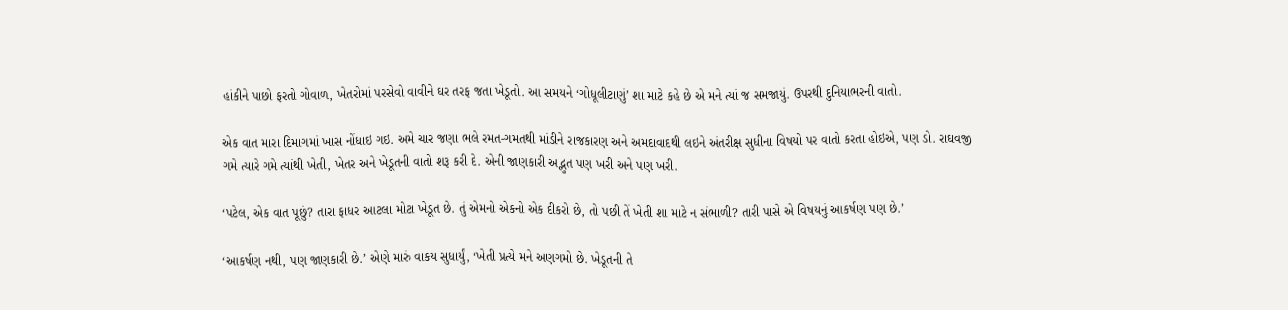હાંકીને પાછો ફરતો ગોવાળ, ખેતરોમાં પરસેવો વાવીને ઘર તરફ જતા ખેડૂતો. આ સમયને ‘ગોધૂલીટાણું’ શા માટે કહે છે એ મને ત્યાં જ સમજાયું. ઉપરથી દુનિયાભરની વાતો.

એક વાત મારા દિમાગમાં ખાસ નોંધાઇ ગઇ. અમે ચાર જણા ભલે રમત-ગમતથી માંડીને રાજકારણ અને અમદાવાદથી લઇને અંતરીક્ષ સુધીના વિષયો પર વાતો કરતા હોઇએ, પણ ડો. રાઘવજી ગમે ત્યારે ગમે ત્યાંથી ખેતી, ખેતર અને ખેડૂતની વાતો શરૂ કરી દે. એની જાણકારી અદ્ભુત પણ ખરી અને પણ ખરી.

‘પટેલ, એક વાત પૂછું? તારા ફાધર આટલા મોટા ખેડૂત છે. તું એમનો એકનો એક દીકરો છે, તો પછી તેં ખેતી શા માટે ન સંભાળી? તારી પાસે એ વિષયનું આકર્ષણ પણ છે.’

‘આકર્ષણ નથી, પણ જાણકારી છે.’ એણે મારું વાકય સુધાર્યું, ‘ખેતી પ્રત્યે મને અણગમો છે. ખેડૂતની તે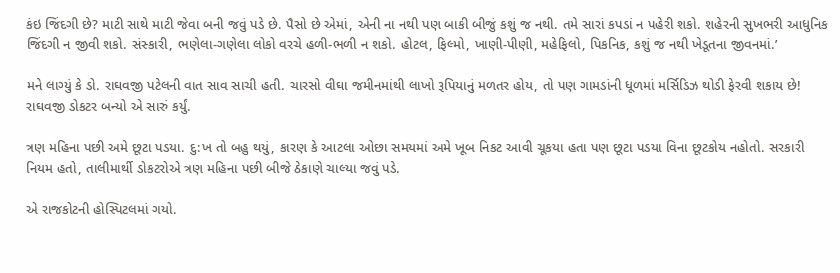કંઇ જિંદગી છે? માટી સાથે માટી જેવા બની જવું પડે છે. પૈસો છે એમાં, એની ના નથી પણ બાકી બીજું કશું જ નથી. તમે સારાં કપડાં ન પહેરી શકો. શહેરની સુખભરી આધુનિક જિંદગી ન જીવી શકો. સંસ્કારી, ભણેલા-ગણેલા લોકો વરચે હળી-ભળી ન શકો. હોટલ, ફિલ્મો, ખાણી-પીણી, મહેફિલો, પિકનિક, કશું જ નથી ખેડૂતના જીવનમાં.’

મને લાગ્યું કે ડો. રાઘવજી પટેલની વાત સાવ સાચી હતી. ચારસો વીઘા જમીનમાંથી લાખો રૂપિયાનું મળતર હોય, તો પણ ગામડાંની ધૂળમાં મર્સિડિઝ થોડી ફેરવી શકાય છે! રાઘવજી ડોકટર બન્યો એ સારું કર્યું.

ત્રણ મહિના પછી અમે છૂટા પડયા. દુ:ખ તો બહુ થયું, કારણ કે આટલા ઓછા સમયમાં અમે ખૂબ નિકટ આવી ચૂકયા હતા પણ છૂટા પડયા વિના છૂટકોય નહોતો. સરકારી નિયમ હતો, તાલીમાર્થી ડોકટરોએ ત્રણ મહિના પછી બીજે ઠેકાણે ચાલ્યા જવું પડે.

એ રાજકોટની હોસ્પિટલમાં ગયો.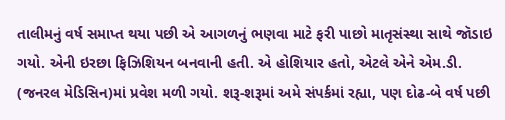તાલીમનું વર્ષ સમાપ્ત થયા પછી એ આગળનું ભણવા માટે ફરી પાછો માતૃસંસ્થા સાથે જૉડાઇ ગયો. એની ઇરછા ફિઝિશિયન બનવાની હતી. એ હોશિયાર હતો, એટલે એને એમ.ડી. (જનરલ મેડિસિન)માં પ્રવેશ મળી ગયો. શરૂ-શરૂમાં અમે સંપર્કમાં રહ્યા, પણ દોઢ-બે વર્ષ પછી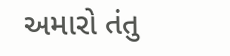અમારો તંતુ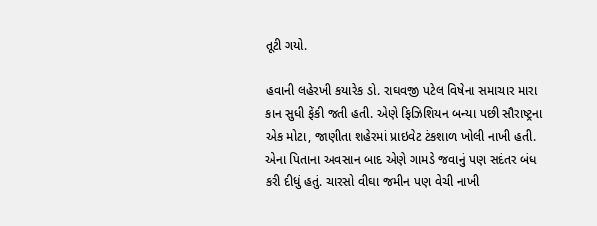તૂટી ગયો.

હવાની લહેરખી કયારેક ડો. રાઘવજી પટેલ વિષેના સમાચાર મારા કાન સુધી ફેંકી જતી હતી. એણે ફિઝિશિયન બન્યા પછી સૌરાષ્ટ્રના એક મોટા, જાણીતા શહેરમાં પ્રાઇવેટ ટંકશાળ ખોલી નાખી હતી. એના પિતાના અવસાન બાદ એણે ગામડે જવાનું પણ સદંતર બંધ કરી દીધું હતું. ચારસો વીઘા જમીન પણ વેચી નાખી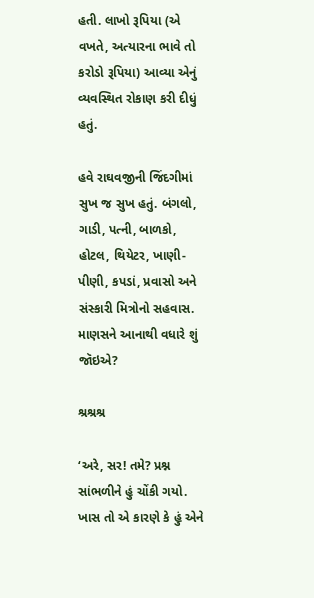હતી. લાખો રૂપિયા (એ વખતે, અત્યારના ભાવે તો કરોડો રૂપિયા) આવ્યા એનું વ્યવસ્થિત રોકાણ કરી દીધું હતું.

હવે રાઘવજીની જિંદગીમાં સુખ જ સુખ હતું. બંગલો, ગાડી, પત્ની, બાળકો, હોટલ, થિયેટર, ખાણી-પીણી, કપડાં, પ્રવાસો અને સંસ્કારી મિત્રોનો સહવાસ. માણસને આનાથી વધારે શું જૉઇએ?

શ્રશ્રશ્ર

‘અરે, સર! તમે? પ્રશ્ન સાંભળીને હું ચોંકી ગયો. ખાસ તો એ કારણે કે હું એને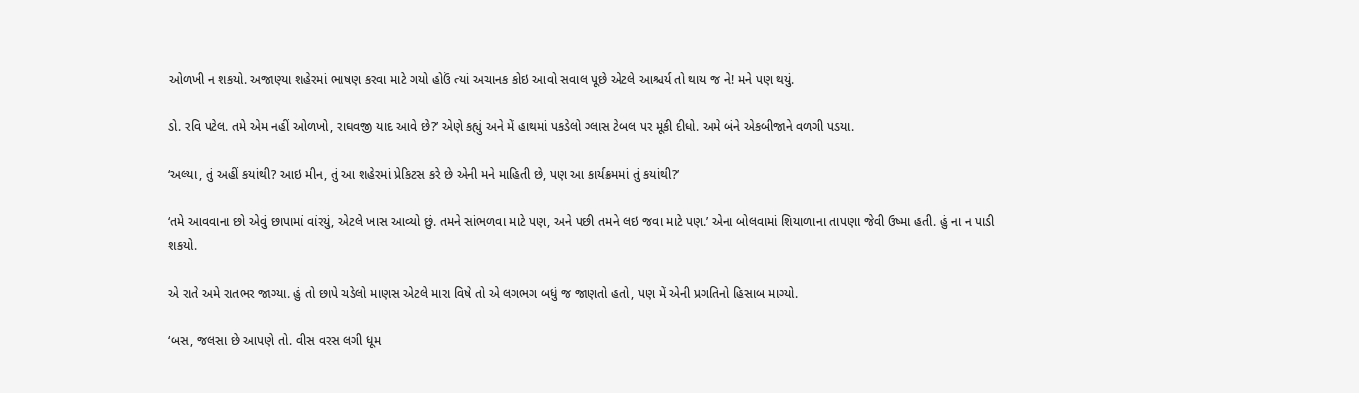ઓળખી ન શકયો. અજાણ્યા શહેરમાં ભાષણ કરવા માટે ગયો હોઉં ત્યાં અચાનક કોઇ આવો સવાલ પૂછે એટલે આશ્ચર્ય તો થાય જ ને! મને પણ થયું.

ડો. રવિ પટેલ. તમે એમ નહીં ઓળખો, રાઘવજી યાદ આવે છે?’ એણે કહ્યું અને મેં હાથમાં પકડેલો ગ્લાસ ટેબલ પર મૂકી દીધો. અમે બંને એકબીજાને વળગી પડયા.

‘અલ્યા, તું અહીં કયાંથી? આઇ મીન, તું આ શહેરમાં પ્રેકિટસ કરે છે એની મને માહિતી છે, પણ આ કાર્યક્રમમાં તું કયાંથી?’

‘તમે આવવાના છો એવું છાપામાં વાંરયું, એટલે ખાસ આવ્યો છું. તમને સાંભળવા માટે પણ, અને પછી તમને લઇ જવા માટે પણ.’ એના બોલવામાં શિયાળાના તાપણા જેવી ઉષ્મા હતી. હું ના ન પાડી શકયો.

એ રાતે અમે રાતભર જાગ્યા. હું તો છાપે ચડેલો માણસ એટલે મારા વિષે તો એ લગભગ બધું જ જાણતો હતો, પણ મેં એની પ્રગતિનો હિસાબ માગ્યો.

‘બસ, જલસા છે આપણે તો. વીસ વરસ લગી ધૂમ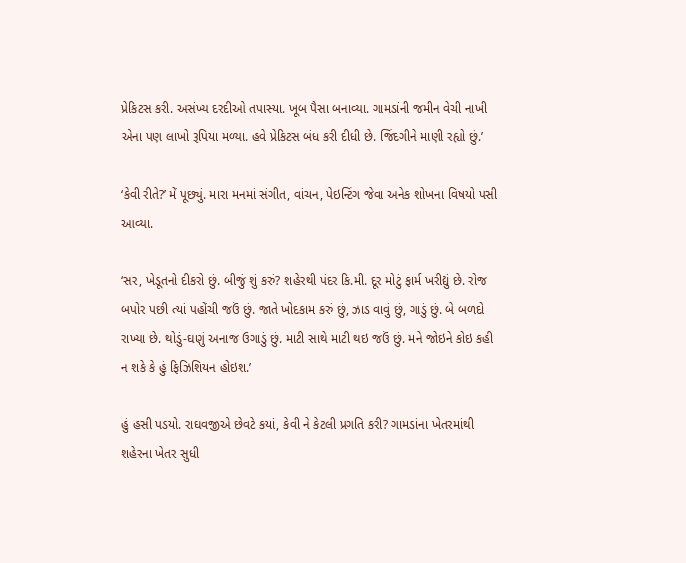પ્રેકિટસ કરી. અસંખ્ય દરદીઓ તપાસ્યા. ખૂબ પૈસા બનાવ્યા. ગામડાંની જમીન વેચી નાખી એના પણ લાખો રૂપિયા મળ્યા. હવે પ્રેકિટસ બંધ કરી દીધી છે. જિંદગીને માણી રહ્યો છું.’

‘કેવી રીતે?’ મેં પૂછ્યું. મારા મનમાં સંગીત, વાંચન, પેઇન્ટિંગ જેવા અનેક શોખના વિષયો પસી આવ્યા.

‘સર, ખેડૂતનો દીકરો છું. બીજું શું કરું? શહેરથી પંદર કિ.મી. દૂર મોટું ફાર્મ ખરીદ્યું છે. રોજ બપોર પછી ત્યાં પહોંચી જઉં છું. જાતે ખોદકામ કરું છું, ઝાડ વાવું છું, ગાડું છું. બે બળદો રાખ્યા છે. થોડું-ઘણું અનાજ ઉગાડું છું. માટી સાથે માટી થઇ જઉં છું. મને જોઇને કોઇ કહી ન શકે કે હું ફિઝિશિયન હોઇશ.’

હું હસી પડયો. રાઘવજીએ છેવટે કયાં, કેવી ને કેટલી પ્રગતિ કરી? ગામડાંના ખેતરમાંથી શહેરના ખેતર સુધી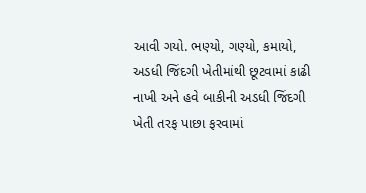આવી ગયો. ભણ્યો, ગણ્યો, કમાયો, અડધી જિંદગી ખેતીમાંથી છૂટવામાં કાઢી નાખી અને હવે બાકીની અડધી જિંદગી ખેતી તરફ પાછા ફરવામાં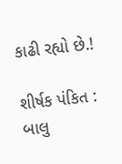કાઢી રહ્યો છે.!

શીર્ષક પંકિત : બાલુ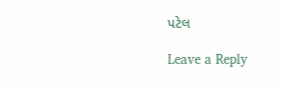પટેલ

Leave a Reply